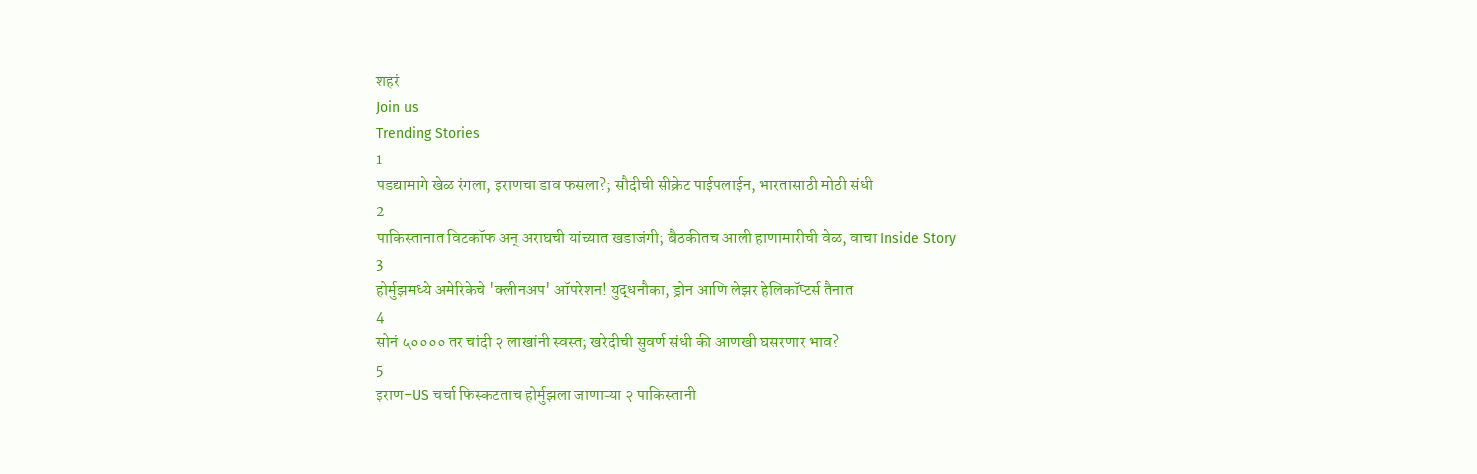शहरं
Join us
Trending Stories
1
पडद्यामागे खेळ रंगला, इराणचा डाव फसला?; सौदीची सीक्रेट पाईपलाईन, भारतासाठी मोठी संधी
2
पाकिस्तानात विटकॉफ अन् अराघची यांच्यात खडाजंगी; बैठकीतच आली हाणामारीची वेळ, वाचा Inside Story
3
होर्मुझमध्ये अमेरिकेचे 'क्लीनअप' ऑपरेशन! युद्धनौका, ड्रोन आणि लेझर हेलिकॉप्टर्स तैनात
4
सोनं ५०००० तर चांदी २ लाखांनी स्वस्त; खरेदीची सुवर्ण संधी की आणखी घसरणार भाव?
5
इराण-US चर्चा फिस्कटताच होर्मुझला जाणाऱ्या २ पाकिस्तानी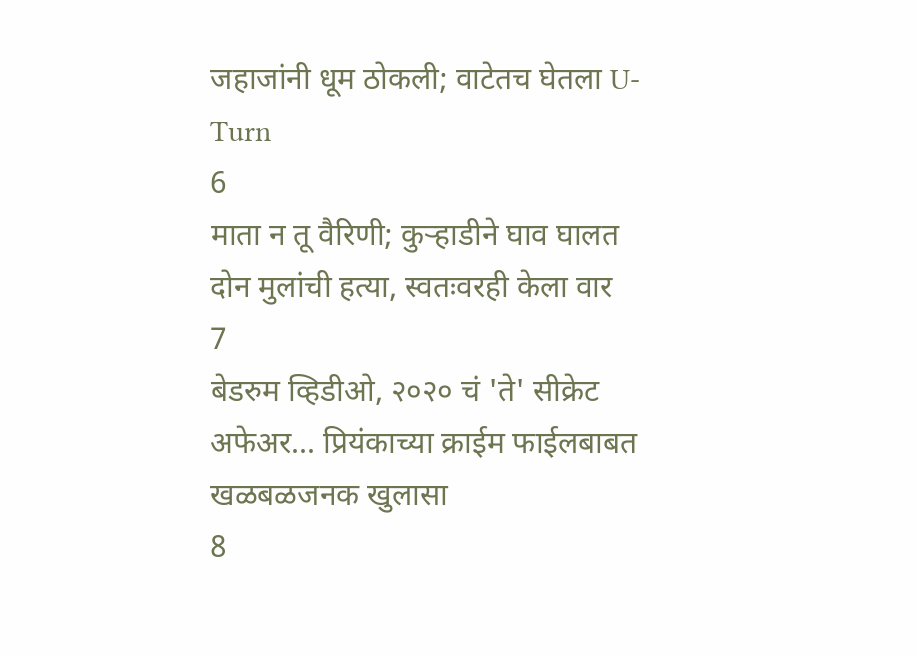जहाजांनी धूम ठोकली; वाटेतच घेतला U-Turn
6
माता न तू वैरिणी; कुऱ्हाडीने घाव घालत दोन मुलांची हत्या, स्वतःवरही केला वार
7
बेडरुम व्हिडीओ, २०२० चं 'ते' सीक्रेट अफेअर... प्रियंकाच्या क्राईम फाईलबाबत खळबळजनक खुलासा
8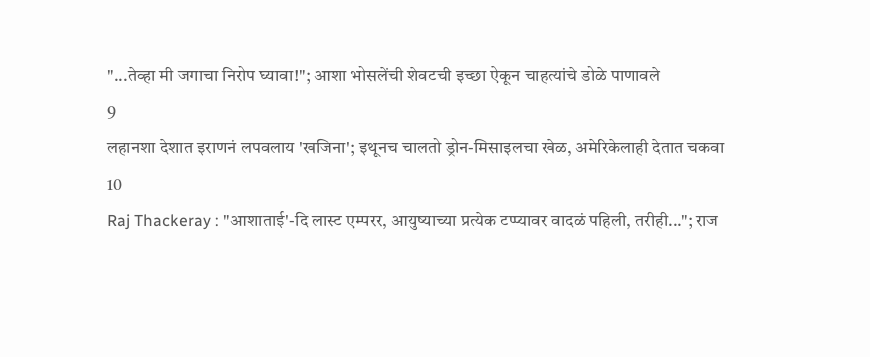"...तेव्हा मी जगाचा निरोप घ्यावा!"; आशा भोसलेंची शेवटची इच्छा ऐकून चाहत्यांचे डोळे पाणावले
9
लहानशा देशात इराणनं लपवलाय 'खजिना'; इथूनच चालतो ड्रोन-मिसाइलचा खेळ, अमेरिकेलाही देतात चकवा
10
Raj Thackeray : "आशाताई'-दि लास्ट एम्परर, आयुष्याच्या प्रत्येक टप्प्यावर वादळं पहिली, तरीही..."; राज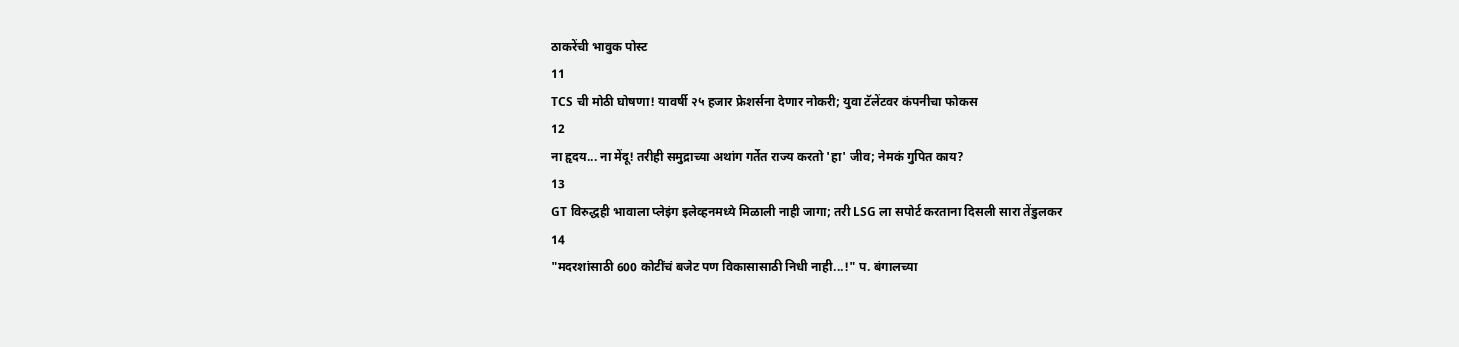ठाकरेंची भावुक पोस्ट
11
TCS ची मोठी घोषणा! यावर्षी २५ हजार फ्रेशर्सना देणार नोकरी; युवा टॅलेंटवर कंपनीचा फोकस
12
ना हृदय... ना मेंदू! तरीही समुद्राच्या अथांग गर्तेत राज्य करतो 'हा' जीव; नेमकं गुपित काय?
13
GT विरुद्धही भावाला प्लेइंग इलेव्हनमध्ये मिळाली नाही जागा; तरी LSG ला सपोर्ट करताना दिसली सारा तेंडुलकर
14
"मदरशांसाठी 600 कोटींचं बजेट पण विकासासाठी निधी नाही...!" प. बंगालच्या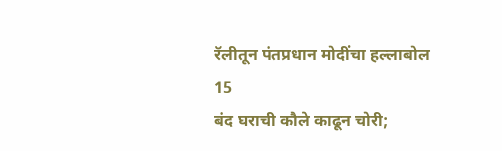रॅलीतून पंतप्रधान मोदींचा हल्लाबोल
15
बंद घराची कौले काढून चोरी;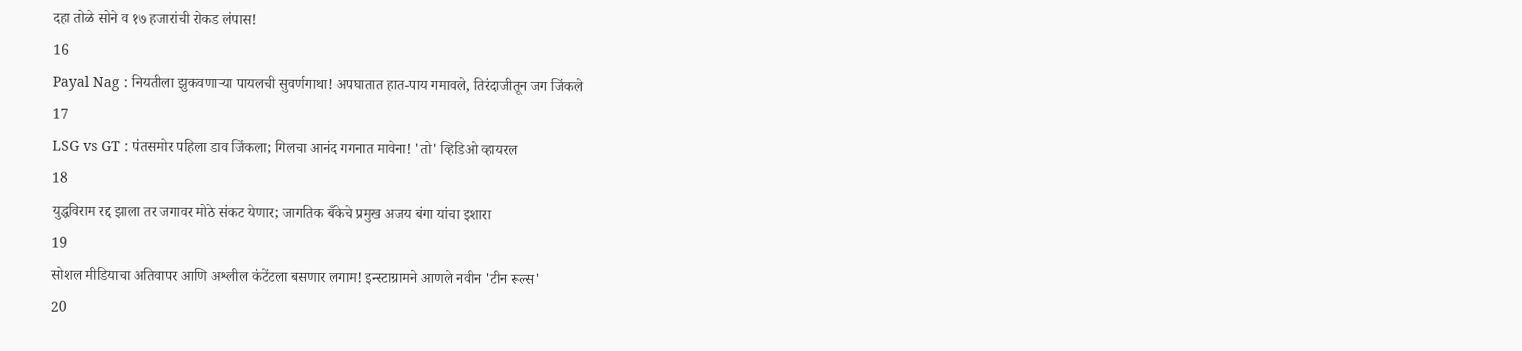दहा तोळे सोने व १७ हजारांची रोकड लंपास!
16
Payal Nag : नियतीला झुकवणाऱ्या पायलची सुवर्णगाथा! अपघातात हात-पाय गमावले, तिरंदाजीतून जग जिंकले
17
LSG vs GT : पंतसमोर पहिला डाव जिंकला; गिलचा आनंद गगनात मावेना! 'तो' व्हिडिओ व्हायरल
18
युद्धविराम रद्द झाला तर जगावर मोठे संकट येणार; जागतिक बँकेचे प्रमुख अजय बंगा यांचा इशारा
19
सोशल मीडियाचा अतिवापर आणि अश्लील कंटेंटला बसणार लगाम! इन्स्टाग्रामने आणले नवीन 'टीन रूल्स'
20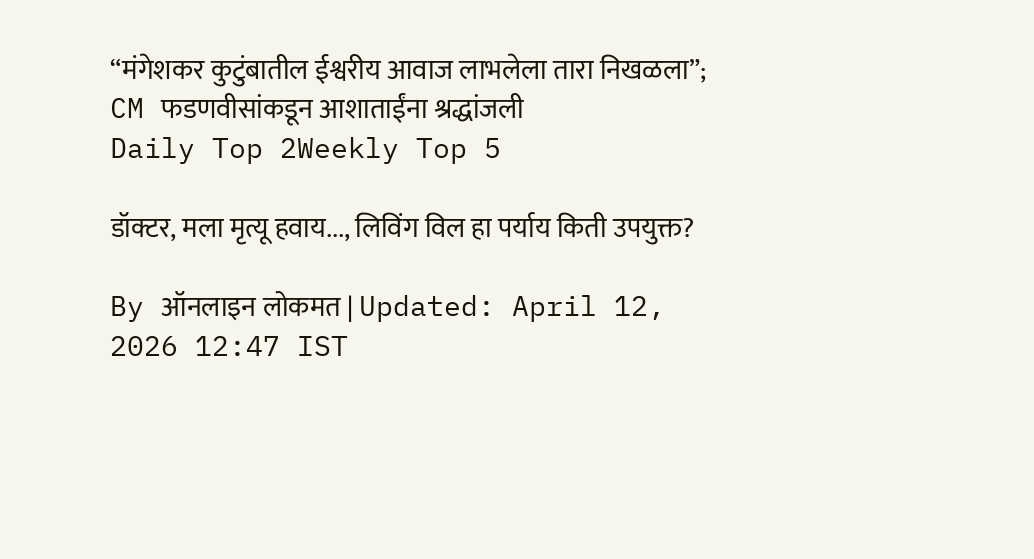“मंगेशकर कुटुंबातील ईश्वरीय आवाज लाभलेला तारा निखळला”; CM फडणवीसांकडून आशाताईंना श्रद्धांजली
Daily Top 2Weekly Top 5

डॉक्टर, मला मृत्यू हवाय..., लिविंग विल हा पर्याय किती उपयुक्त?

By ऑनलाइन लोकमत | Updated: April 12, 2026 12:47 IST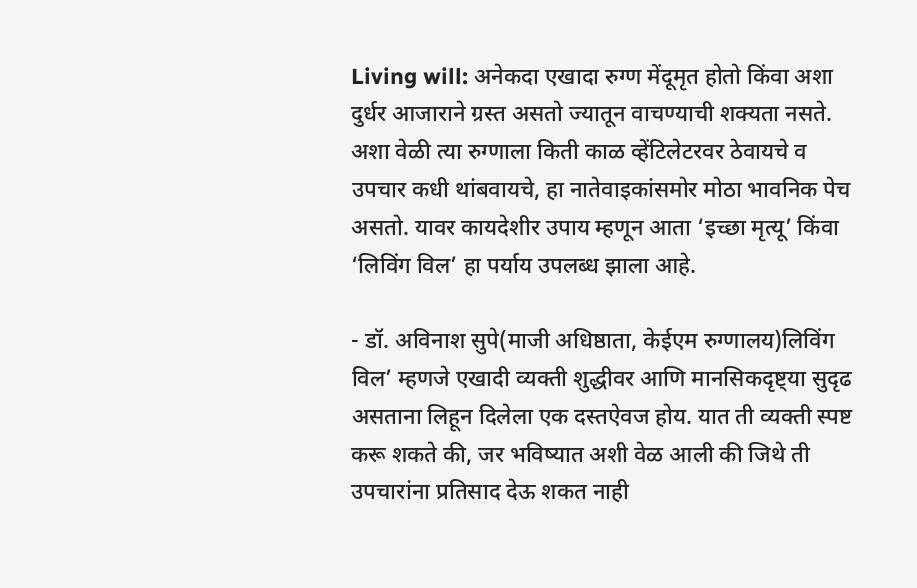Living will: अनेकदा एखादा रुग्ण मेंदूमृत होतो किंवा अशा दुर्धर आजाराने ग्रस्त असतो ज्यातून वाचण्याची शक्यता नसते. अशा वेळी त्या रुग्णाला किती काळ व्हेंटिलेटरवर ठेवायचे व उपचार कधी थांबवायचे, हा नातेवाइकांसमोर मोठा भावनिक पेच असतो. यावर कायदेशीर उपाय म्हणून आता ‘इच्छा मृत्यू’ किंवा ‘लिविंग विल’ हा पर्याय उपलब्ध झाला आहे.

- डॉ. अविनाश सुपे(माजी अधिष्ठाता, केईएम रुग्णालय)लिविंग विल’ म्हणजे एखादी व्यक्ती शुद्धीवर आणि मानसिकदृष्ट्या सुदृढ असताना लिहून दिलेला एक दस्तऐवज होय. यात ती व्यक्ती स्पष्ट करू शकते की, जर भविष्यात अशी वेळ आली की जिथे ती उपचारांना प्रतिसाद देऊ शकत नाही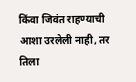किंवा जिवंत राहण्याची आशा उरलेली नाही, तर तिला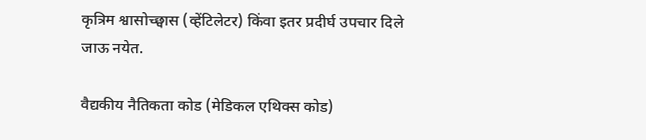कृत्रिम श्वासोच्छ्वास (व्हेंटिलेटर) किंवा इतर प्रदीर्घ उपचार दिले जाऊ नयेत.

वैद्यकीय नैतिकता कोड (मेडिकल एथिक्स कोड)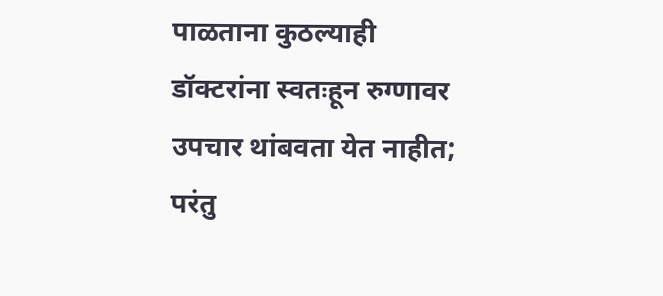पाळताना कुठल्याही डॉक्टरांना स्वतःहून रुग्णावर उपचार थांबवता येत नाहीत; परंतु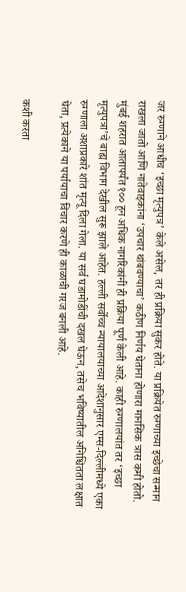जर रुग्णाने आधीच ‘इच्छा मृत्युपत्र’ केले असेल, तर ही प्रक्रिया सुकर होते. या प्रक्रियेत रुग्णाच्या इच्छेचा सन्मान राखला जातो आणि नातेवाइकांना ‘उपचार थांबवण्याचा’ कठीण निर्णय घेताना होणारा मानसिक त्रास कमी होतो. मुंबई शहरात आतापर्यंत १०० हून अधिक नागरिकांनी ही प्रक्रिया पूर्ण केली आहे. काही रुग्णालयांत तर ‘इच्छा मृत्युपत्रा’चे बाह्य विभाग देखील सुरू झाले आहेत. हल्ली सर्वोच्च न्यायालयाच्या आदेशानुसार एम्स-दिल्लीमध्ये एका रुग्णाला अशाप्रकारे शांत मृत्यू दिला गेला. या सर्व घडामोडींची दखल घेऊन, तसेच भविष्यातील अनिश्चितता लक्षात घेता, प्रत्येकाने या पर्यायाचा विचार करणे ही काळाची गरज बनली आहे.

कशी करता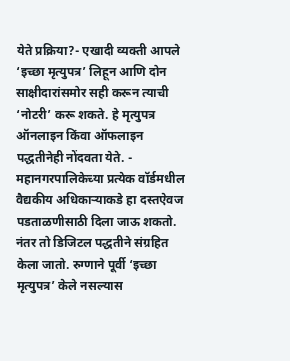येते प्रक्रिया?- एखादी व्यक्ती आपले ‘इच्छा मृत्युपत्र’ लिहून आणि दोन साक्षीदारांसमोर सही करून त्याची ‘नोटरी’ करू शकते. हे मृत्युपत्र ऑनलाइन किंवा ऑफलाइन पद्धतीनेही नोंदवता येते. - महानगरपालिकेच्या प्रत्येक वॉर्डमधील वैद्यकीय अधिकाऱ्याकडे हा दस्तऐवज पडताळणीसाठी दिला जाऊ शकतो. नंतर तो डिजिटल पद्धतीने संग्रहित केला जातो. रुग्णाने पूर्वी ‘इच्छा मृत्युपत्र’ केले नसल्यास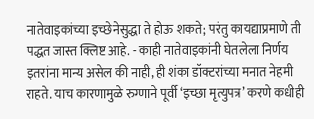नातेवाइकांच्या इच्छेनेसुद्धा ते होऊ शकते; परंतु कायद्याप्रमाणे ती पद्धत जास्त क्लिष्ट आहे. - काही नातेवाइकांनी घेतलेला निर्णय इतरांना मान्य असेल की नाही, ही शंका डॉक्टरांच्या मनात नेहमी राहते. याच कारणामुळे रुग्णाने पूर्वी ‘इच्छा मृत्युपत्र’ करणे कधीही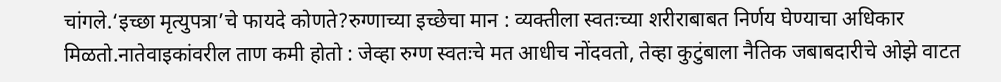चांगले.‘इच्छा मृत्युपत्रा’चे फायदे कोणते?रुग्णाच्या इच्छेचा मान : व्यक्तीला स्वतःच्या शरीराबाबत निर्णय घेण्याचा अधिकार मिळतो.नातेवाइकांवरील ताण कमी होतो : जेव्हा रुग्ण स्वतःचे मत आधीच नोंदवतो, तेव्हा कुटुंबाला नैतिक जबाबदारीचे ओझे वाटत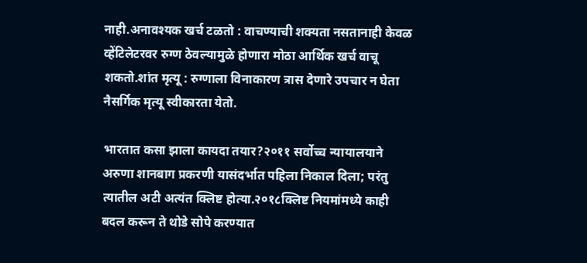नाही.अनावश्यक खर्च टळतो : वाचण्याची शक्यता नसतानाही केवळ व्हेंटिलेटरवर रुग्ण ठेवल्यामुळे होणारा मोठा आर्थिक खर्च वाचू शकतो.शांत मृत्यू : रुग्णाला विनाकारण त्रास देणारे उपचार न घेता नैसर्गिक मृत्यू स्वीकारता येतो.

भारतात कसा झाला कायदा तयार?२०११ सर्वोच्च न्यायालयाने अरुणा शानबाग प्रकरणी यासंदर्भात पहिला निकाल दिला; परंतु त्यातील अटी अत्यंत क्लिष्ट होत्या.२०१८क्लिष्ट नियमांमध्ये काही बदल करून ते थोडे सोपे करण्यात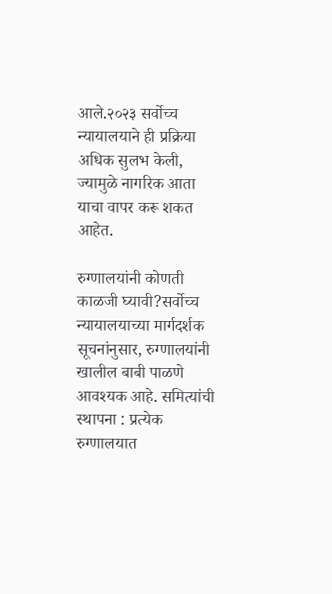आले.२०२३ सर्वोच्च न्यायालयाने ही प्रक्रिया अधिक सुलभ केली, ज्यामुळे नागरिक आता याचा वापर करू शकत आहेत.

रुग्णालयांनी कोणती काळजी घ्यावी?सर्वोच्च न्यायालयाच्या मार्गदर्शक सूचनांनुसार, रुग्णालयांनी खालील बाबी पाळणे आवश्यक आहे. समित्यांची स्थापना : प्रत्येक रुग्णालयात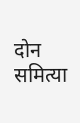दोन समित्या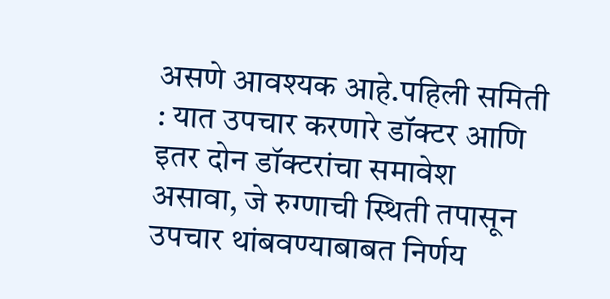असणे आवश्यक आहे.पहिली समिती : यात उपचार करणारे डॉक्टर आणि इतर दोन डॉक्टरांचा समावेश असावा, जे रुग्णाची स्थिती तपासून उपचार थांबवण्याबाबत निर्णय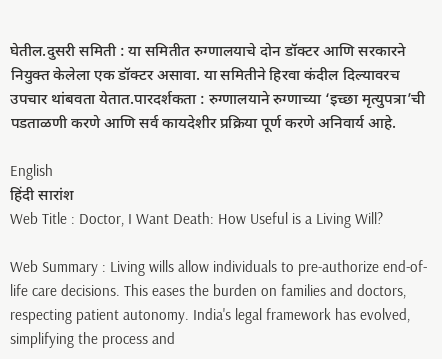घेतील.दुसरी समिती : या समितीत रुग्णालयाचे दोन डॉक्टर आणि सरकारने नियुक्त केलेला एक डॉक्टर असावा. या समितीने हिरवा कंदील दिल्यावरच उपचार थांबवता येतात.पारदर्शकता : रुग्णालयाने रुग्णाच्या ‘इच्छा मृत्युपत्रा’ची पडताळणी करणे आणि सर्व कायदेशीर प्रक्रिया पूर्ण करणे अनिवार्य आहे.

English
हिंदी सारांश
Web Title : Doctor, I Want Death: How Useful is a Living Will?

Web Summary : Living wills allow individuals to pre-authorize end-of-life care decisions. This eases the burden on families and doctors, respecting patient autonomy. India's legal framework has evolved, simplifying the process and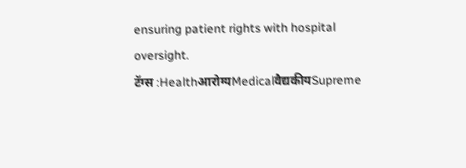ensuring patient rights with hospital oversight.
टॅग्स :Healthआरोग्यMedicalवैद्यकीयSupreme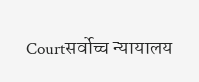Courtसर्वोच्च न्यायालय